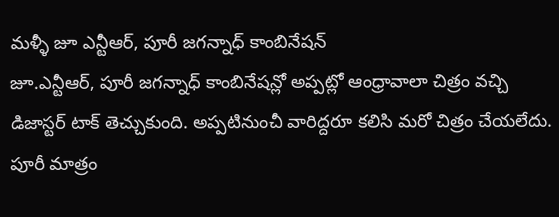మళ్ళీ జూ ఎన్టీఆర్, పూరీ జగన్నాధ్ కాంబినేషన్
జూ.ఎన్టీఆర్, పూరీ జగన్నాధ్ కాంబినేషన్లో అప్పట్లో ఆంధ్రావాలా చిత్రం వచ్చి డిజాస్టర్ టాక్ తెచ్చుకుంది. అప్పటినుంచీ వారిద్దరూ కలిసి మరో చిత్రం చేయలేదు. పూరీ మాత్రం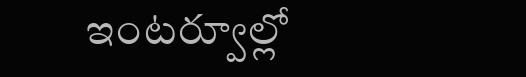ఇంటర్వూల్లో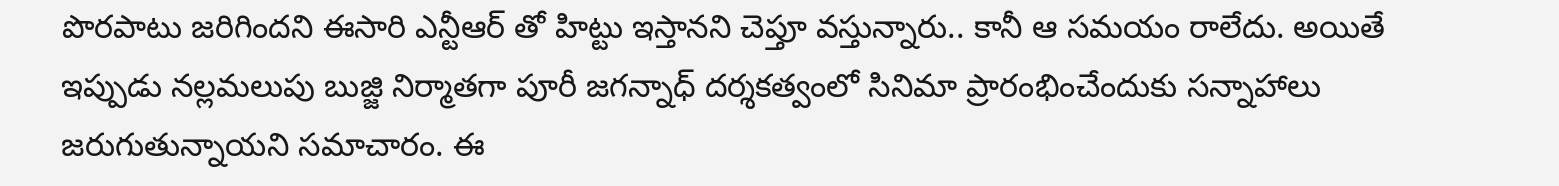పొరపాటు జరిగిందని ఈసారి ఎన్టీఆర్ తో హిట్టు ఇస్తానని చెప్తూ వస్తున్నారు.. కానీ ఆ సమయం రాలేదు. అయితే ఇప్పుడు నల్లమలుపు బుజ్జి నిర్మాతగా పూరీ జగన్నాధ్ దర్శకత్వంలో సినిమా ప్రారంభించేందుకు సన్నాహాలు జరుగుతున్నాయని సమాచారం. ఈ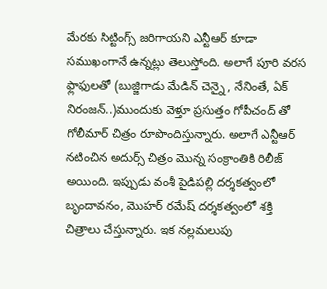మేరకు సిట్టింగ్స్ జరిగాయని ఎన్టీఆర్ కూడా సముఖంగానే ఉన్నట్లు తెలుస్తోంది. అలాగే పూరి వరస ఫ్లాఫులతో (బుజ్జిగాడు మేడిన్ చెన్నై , నేనింతే, ఏక్ నిరంజన్..)ముందుకు వెళ్తూ ప్రసుత్తం గోపీచంద్ తో గోలీమార్ చిత్రం రూపొందిస్తున్నారు. అలాగే ఎన్టీఆర్ నటించిన అదుర్స్ చిత్రం మొన్న సంక్రాంతికి రిలీజ్ అయింది. ఇప్పుడు వంశీ పైడిపల్లి దర్శకత్వంలో బృందావనం, మొహర్ రమేష్ దర్శకత్వంలో శక్తి చిత్రాలు చేస్తున్నారు. ఇక నల్లమలుపు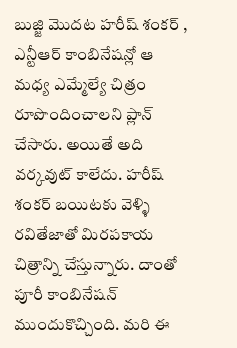బుజ్జి మొదట హరీష్ శంకర్ , ఎన్టీఆర్ కాంబినేషన్లో ఆ మధ్య ఎమ్మేల్యే చిత్రం రూపొందించాలని ప్లాన్ చేసారు. అయితే అది వర్కవుట్ కాలేదు. హరీష్ శంకర్ బయిటకు వెళ్ళి రవితేజాతో మిరపకాయ చిత్రాన్ని చేస్తున్నారు. దాంతో పూరీ కాంబినేషన్ ముందుకొచ్చింది. మరి ఈ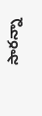సారన్నా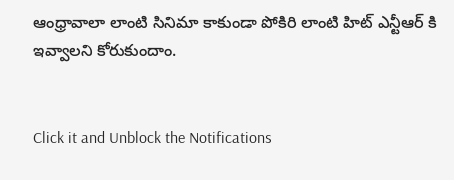ఆంధ్రావాలా లాంటి సినిమా కాకుండా పోకిరి లాంటి హిట్ ఎన్టీఆర్ కి ఇవ్వాలని కోరుకుందాం.


Click it and Unblock the Notifications